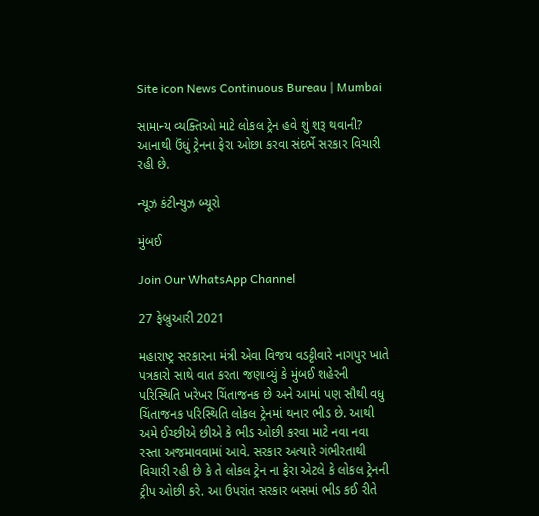Site icon News Continuous Bureau | Mumbai

સામાન્ય વ્યક્તિઓ માટે લોકલ ટ્રેન હવે શું શરૂ થવાની? આનાથી ઉંધું ટ્રેનના ફેરા ઓછા કરવા સંદર્ભે સરકાર વિચારી રહી છે.

ન્યૂઝ કંટીન્યુઝ બ્યૂરો

મુંબઈ

Join Our WhatsApp Channel

27 ફેબ્રુઆરી 2021

મહારાષ્ટ્ર સરકારના મંત્રી એવા વિજય વડટ્ટીવારે નાગપુર ખાતે પત્રકારો સાથે વાત કરતા જણાવ્યું કે મુંબઈ શહેરની પરિસ્થિતિ ખરેખર ચિંતાજનક છે અને આમાં પણ સૌથી વધુ ચિંતાજનક પરિસ્થિતિ લોકલ ટ્રેનમાં થનાર ભીડ છે. આથી અમે ઈચ્છીએ છીએ કે ભીડ ઓછી કરવા માટે નવા નવા રસ્તા અજમાવવામાં આવે. સરકાર અત્યારે ગંભીરતાથી વિચારી રહી છે કે તે લોકલ ટ્રેન ના ફેરા એટલે કે લોકલ ટ્રેનની ટ્રીપ ઓછી કરે. આ ઉપરાંત સરકાર બસમાં ભીડ કઈ રીતે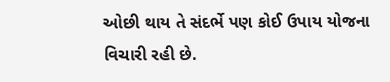ઓછી થાય તે સંદર્ભે પણ કોઈ ઉપાય યોજના વિચારી રહી છે.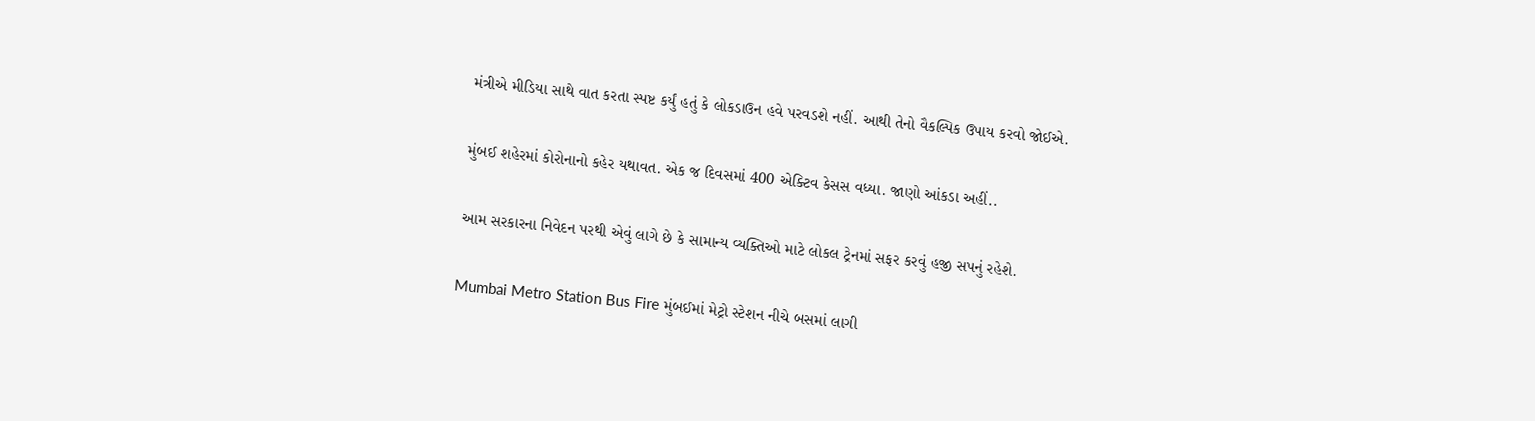મંત્રીએ મીડિયા સાથે વાત કરતા સ્પષ્ટ કર્યું હતું કે લોકડાઉન હવે પરવડશે નહીં. આથી તેનો વૈકલ્પિક ઉપાય કરવો જોઈએ.

મુંબઈ શહેરમાં કોરોનાનો કહેર યથાવત. એક જ દિવસમાં 400 એક્ટિવ કેસસ વધ્યા. જાણો આંકડા અહીં..

આમ સરકારના નિવેદન પરથી એવું લાગે છે કે સામાન્ય વ્યક્તિઓ માટે લોકલ ટ્રેનમાં સફર કરવું હજી સપનું રહેશે.

Mumbai Metro Station Bus Fire મુંબઈમાં મેટ્રો સ્ટેશન નીચે બસમાં લાગી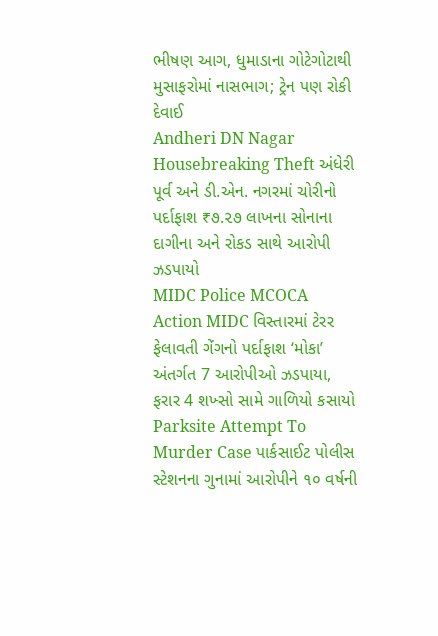ભીષણ આગ, ધુમાડાના ગોટેગોટાથી મુસાફરોમાં નાસભાગ; ટ્રેન પણ રોકી દેવાઈ
Andheri DN Nagar Housebreaking Theft અંધેરી પૂર્વ અને ડી.એન. નગરમાં ચોરીનો પર્દાફાશ ₹૭.૨૭ લાખના સોનાના દાગીના અને રોકડ સાથે આરોપી ઝડપાયો
MIDC Police MCOCA Action MIDC વિસ્તારમાં ટેરર ફેલાવતી ગેંગનો પર્દાફાશ ‘મોકા’ અંતર્ગત 7 આરોપીઓ ઝડપાયા, ફરાર 4 શખ્સો સામે ગાળિયો કસાયો
Parksite Attempt To Murder Case પાર્કસાઈટ પોલીસ સ્ટેશનના ગુનામાં આરોપીને ૧૦ વર્ષની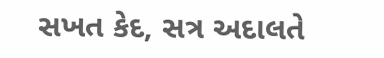સખત કેદ, સત્ર અદાલતે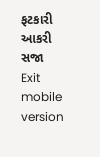ફટકારી આકરી સજા
Exit mobile version